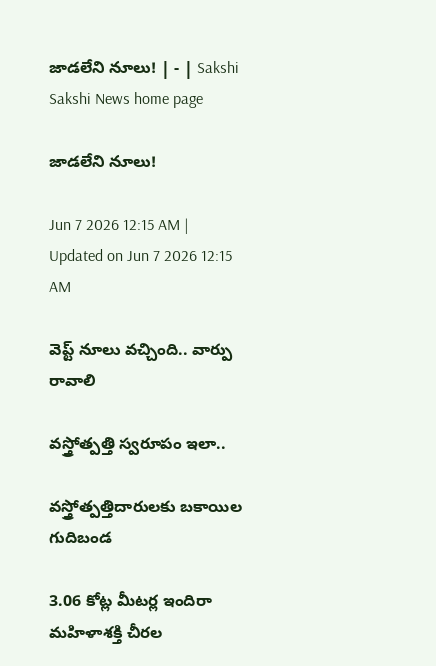జాడలేని నూలు! | - | Sakshi
Sakshi News home page

జాడలేని నూలు!

Jun 7 2026 12:15 AM | Updated on Jun 7 2026 12:15 AM

వెప్ట్‌ నూలు వచ్చింది.. వార్పు రావాలి

వస్త్రోత్పత్తి స్వరూపం ఇలా..

వస్త్రోత్పత్తిదారులకు బకాయిల గుదిబండ

3.06 కోట్ల మీటర్ల ఇందిరా మహిళాశక్తి చీరల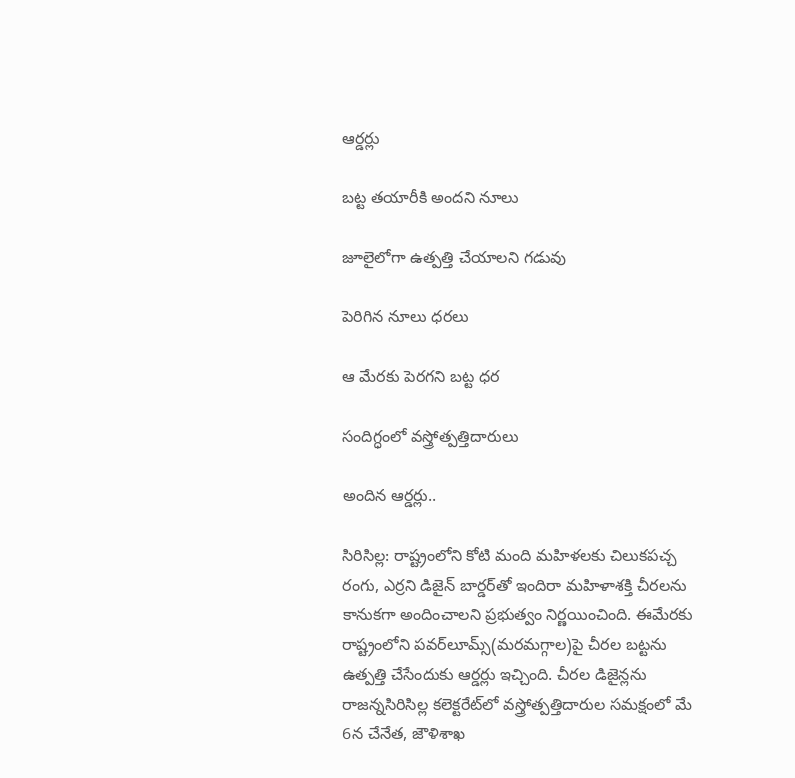ఆర్డర్లు

బట్ట తయారీకి అందని నూలు

జూలైలోగా ఉత్పత్తి చేయాలని గడువు

పెరిగిన నూలు ధరలు

ఆ మేరకు పెరగని బట్ట ధర

సందిగ్ధంలో వస్త్రోత్పత్తిదారులు

అందిన ఆర్డర్లు..

సిరిసిల్ల: రాష్ట్రంలోని కోటి మంది మహిళలకు చిలుకపచ్చ రంగు, ఎర్రని డిజైన్‌ బార్డర్‌తో ఇందిరా మహిళాశక్తి చీరలను కానుకగా అందించాలని ప్రభుత్వం నిర్ణయించింది. ఈమేరకు రాష్ట్రంలోని పవర్‌లూమ్స్‌(మరమగ్గాల)పై చీరల బట్టను ఉత్పత్తి చేసేందుకు ఆర్డర్లు ఇచ్చింది. చీరల డిజైన్లను రాజన్నసిరిసిల్ల కలెక్టరేట్‌లో వస్త్రోత్పత్తిదారుల సమక్షంలో మే 6న చేనేత, జౌళిశాఖ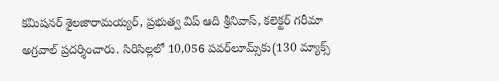కమిషనర్‌ శైలజారామయ్యర్‌, ప్రభుత్వ విప్‌ ఆది శ్రీనివాస్‌, కలెక్టర్‌ గరీమా అగ్రవాల్‌ ప్రదర్శించారు. సిరిసిల్లలో 10,056 పవర్‌లూమ్స్‌కు(130 మ్యాక్స్‌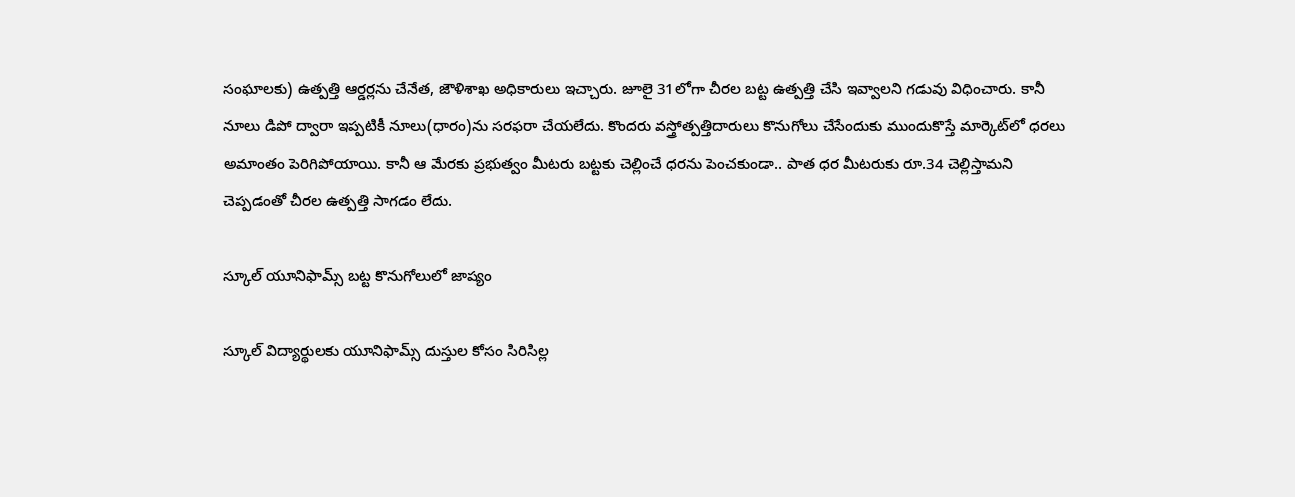సంఘాలకు) ఉత్పత్తి ఆర్డర్లను చేనేత, జౌళిశాఖ అధికారులు ఇచ్చారు. జూలై 31లోగా చీరల బట్ట ఉత్పత్తి చేసి ఇవ్వాలని గడువు విధించారు. కానీ నూలు డిపో ద్వారా ఇప్పటికీ నూలు(ధారం)ను సరఫరా చేయలేదు. కొందరు వస్త్రోత్పత్తిదారులు కొనుగోలు చేసేందుకు ముందుకొస్తే మార్కెట్‌లో ధరలు అమాంతం పెరిగిపోయాయి. కానీ ఆ మేరకు ప్రభుత్వం మీటరు బట్టకు చెల్లించే ధరను పెంచకుండా.. పాత ధర మీటరుకు రూ.34 చెల్లిస్తామని చెప్పడంతో చీరల ఉత్పత్తి సాగడం లేదు.

స్కూల్‌ యూనిఫామ్స్‌ బట్ట కొనుగోలులో జాప్యం

స్కూల్‌ విద్యార్థులకు యూనిఫామ్స్‌ దుస్తుల కోసం సిరిసిల్ల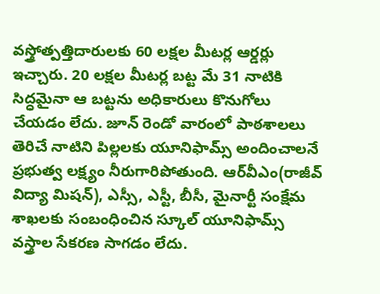వస్త్రోత్పత్తిదారులకు 60 లక్షల మీటర్ల ఆర్డర్లు ఇచ్చారు. 20 లక్షల మీటర్ల బట్ట మే 31 నాటికి సిద్ధమైనా ఆ బట్టను అధికారులు కొనుగోలు చేయడం లేదు. జూన్‌ రెండో వారంలో పాఠశాలలు తెరిచే నాటిని పిల్లలకు యూనిఫామ్స్‌ అందించాలనే ప్రభుత్వ లక్ష్యం నీరుగారిపోతుంది. ఆర్‌వీఎం(రాజీవ్‌ విద్యా మిషన్‌), ఎస్సీ, ఎస్టీ, బీసీ, మైనార్టీ సంక్షేమ శాఖలకు సంబంధించిన స్కూల్‌ యూనిఫామ్స్‌ వస్త్రాల సేకరణ సాగడం లేదు.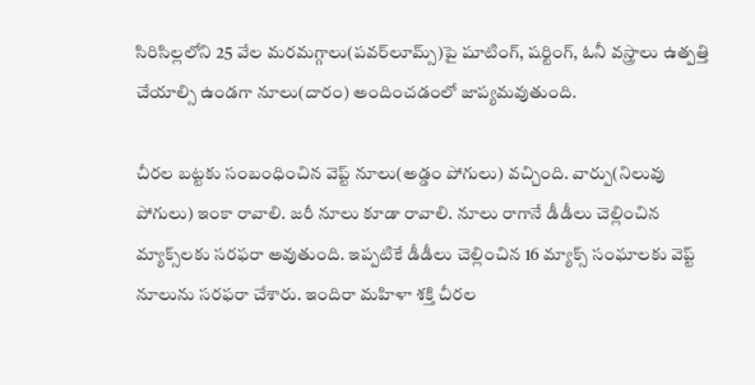సిరిసిల్లలోని 25 వేల మరమగ్గాలు(పవర్‌లూమ్స్‌)పై షూటింగ్‌, షర్టింగ్‌, ఓనీ వస్త్రాలు ఉత్పత్తి చేయాల్సి ఉండగా నూలు(దారం) అందించడంలో జాప్యమవుతుంది.

చీరల బట్టకు సంబంధించిన వెప్ట్‌ నూలు(అడ్డం పోగులు) వచ్చింది. వార్పు(నిలువు పోగులు) ఇంకా రావాలి. జరీ నూలు కూడా రావాలి. నూలు రాగానే డీడీలు చెల్లించిన మ్యాక్స్‌లకు సరఫరా అవుతుంది. ఇప్పటికే డీడీలు చెల్లించిన 16 మ్యాక్స్‌ సంఘాలకు వెప్ట్‌ నూలును సరఫరా చేశారు. ఇందిరా మహిళా శక్తి చీరల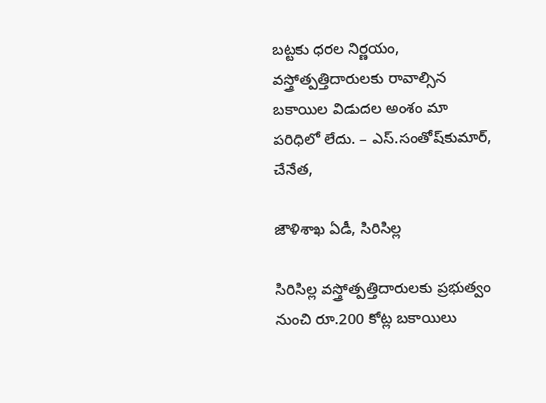బట్టకు ధరల నిర్ణయం, వస్త్రోత్పత్తిదారులకు రావాల్సిన బకాయిల విడుదల అంశం మా పరిధిలో లేదు. – ఎస్‌.సంతోష్‌కుమార్‌, చేనేత,

జౌళిశాఖ ఏడీ, సిరిసిల్ల

సిరిసిల్ల వస్త్రోత్పత్తిదారులకు ప్రభుత్వం నుంచి రూ.200 కోట్ల బకాయిలు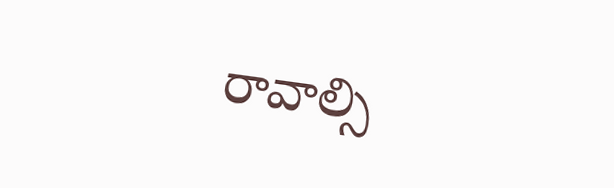రావాల్సి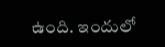ఉంది. ఇందులో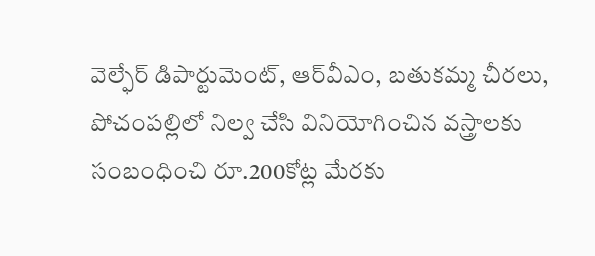వెల్ఫేర్‌ డిపార్టుమెంట్‌, ఆర్‌వీఎం, బతుకమ్మ చీరలు, పోచంపల్లిలో నిల్వ చేసి వినియోగించిన వస్త్రాలకు సంబంధించి రూ.200కోట్ల మేరకు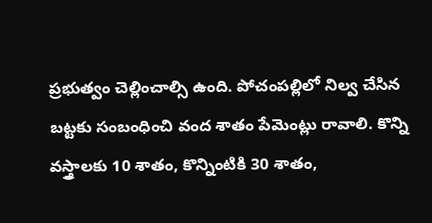ప్రభుత్వం చెల్లించాల్సి ఉంది. పోచంపల్లిలో నిల్వ చేసిన బట్టకు సంబంధించి వంద శాతం పేమెంట్లు రావాలి. కొన్ని వస్త్రాలకు 10 శాతం, కొన్నింటికి 30 శాతం,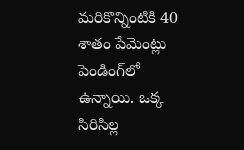మరికొన్నింటికి 40 శాతం పేమెంట్లు పెండింగ్‌లో ఉన్నాయి. ఒక్క సిరిసిల్ల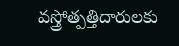వస్త్రోత్పత్తిదారులకు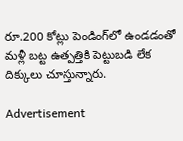రూ.200 కోట్లు పెండింగ్‌లో ఉండడంతో మళ్లీ బట్ట ఉత్పత్తికి పెట్టుబడి లేక దిక్కులు చూస్తున్నారు.

Advertisement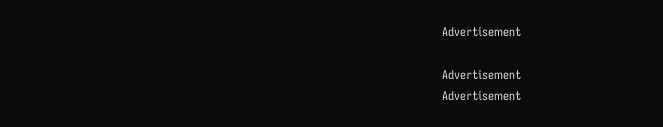Advertisement

Advertisement
Advertisement